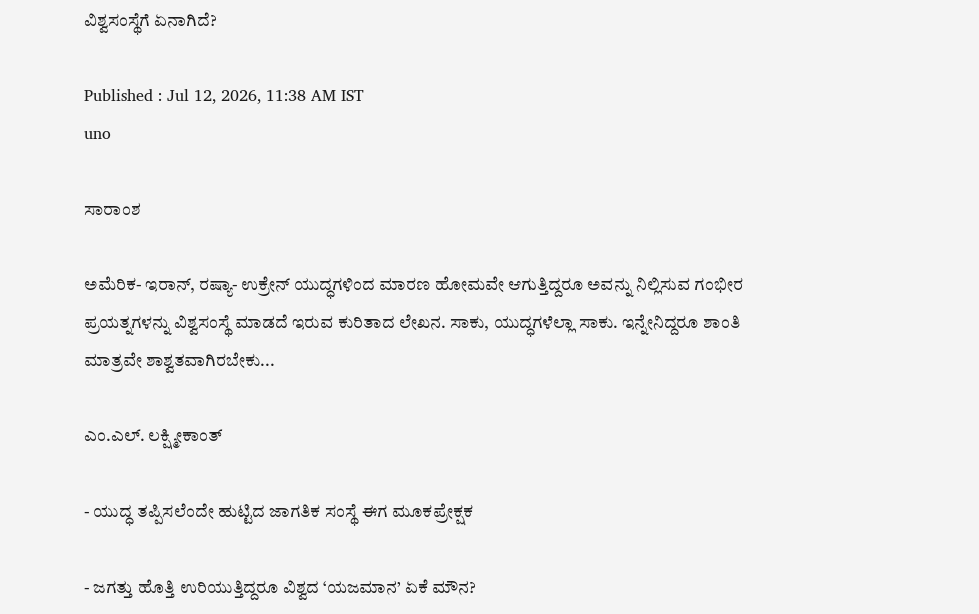ವಿಶ್ವಸಂಸ್ಥೆಗೆ ಏನಾಗಿದೆ?

Published : Jul 12, 2026, 11:38 AM IST
uno

ಸಾರಾಂಶ

ಅಮೆರಿಕ- ಇರಾನ್‌, ರಷ್ಯಾ- ಉಕ್ರೇನ್‌ ಯುದ್ಧಗಳಿಂದ ಮಾರಣ ಹೋಮವೇ ಆಗುತ್ತಿದ್ದರೂ ಅವನ್ನು ನಿಲ್ಲಿಸುವ ಗಂಭೀರ ಪ್ರಯತ್ನಗಳನ್ನು ವಿಶ್ವಸಂಸ್ಥೆ ಮಾಡದೆ ಇರುವ ಕುರಿತಾದ ಲೇಖನ. ಸಾಕು, ಯುದ್ಧಗಳೆಲ್ಲಾ ಸಾಕು. ಇನ್ನೇನಿದ್ದರೂ ಶಾಂತಿ ಮಾತ್ರವೇ ಶಾಶ್ವತವಾಗಿರಬೇಕು...

ಎಂ.ಎಲ್. ಲಕ್ಷ್ಮೀಕಾಂತ್

- ಯುದ್ಧ ತಪ್ಪಿಸಲೆಂದೇ ಹುಟ್ಟಿದ ಜಾಗತಿಕ ಸಂಸ್ಥೆ ಈಗ ಮೂಕಪ್ರೇಕ್ಷಕ

- ಜಗತ್ತು ಹೊತ್ತಿ ಉರಿಯುತ್ತಿದ್ದರೂ ವಿಶ್ವದ ‘ಯಜಮಾನ’ ಏಕೆ ಮೌನ?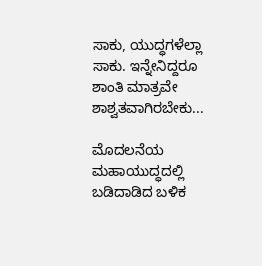ಸಾಕು, ಯುದ್ಧಗಳೆಲ್ಲಾ ಸಾಕು. ಇನ್ನೇನಿದ್ದರೂ ಶಾಂತಿ ಮಾತ್ರವೇ ಶಾಶ್ವತವಾಗಿರಬೇಕು...

ಮೊದಲನೆಯ ಮಹಾಯುದ್ಧದಲ್ಲಿ ಬಡಿದಾಡಿದ ಬಳಿಕ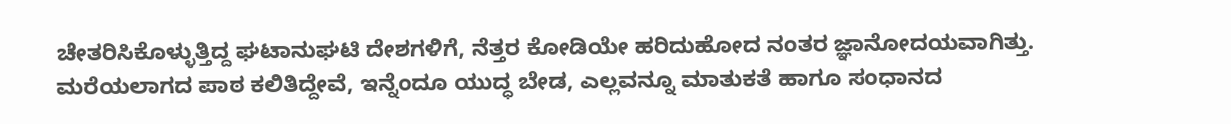ಚೇತರಿಸಿಕೊಳ್ಳುತ್ತಿದ್ದ ಘಟಾನುಘಟಿ ದೇಶಗಳಿಗೆ, ನೆತ್ತರ ಕೋಡಿಯೇ ಹರಿದುಹೋದ ನಂತರ ಜ್ಞಾನೋದಯವಾಗಿತ್ತು. ಮರೆಯಲಾಗದ ಪಾಠ ಕಲಿತಿದ್ದೇವೆ, ಇನ್ನೆಂದೂ ಯುದ್ಧ ಬೇಡ, ಎಲ್ಲವನ್ನೂ ಮಾತುಕತೆ ಹಾಗೂ ಸಂಧಾನದ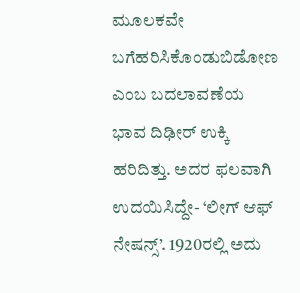ಮೂಲಕವೇ ಬಗೆಹರಿಸಿಕೊಂಡುಬಿಡೋಣ ಎಂಬ ಬದಲಾವಣೆಯ ಭಾವ ದಿಢೀರ್‌ ಉಕ್ಕಿ ಹರಿದಿತ್ತು. ಅದರ ಫಲವಾಗಿ ಉದಯಿಸಿದ್ದೇ- ‘ಲೀಗ್‌ ಆಫ್‌ ನೇಷನ್ಸ್‌’. 1920ರಲ್ಲಿ ಅದು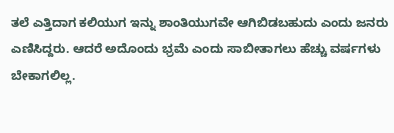ತಲೆ ಎತ್ತಿದಾಗ ಕಲಿಯುಗ ಇನ್ನು ಶಾಂತಿಯುಗವೇ ಆಗಿಬಿಡಬಹುದು ಎಂದು ಜನರು ಎಣಿಸಿದ್ದರು. ಆದರೆ ಅದೊಂದು ಭ್ರಮೆ ಎಂದು ಸಾಬೀತಾಗಲು ಹೆಚ್ಚು ವರ್ಷಗಳು ಬೇಕಾಗಲಿಲ್ಲ.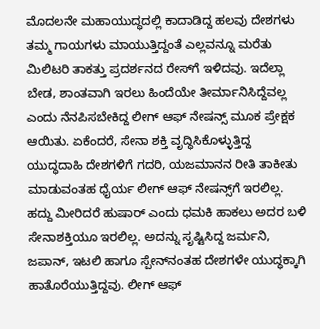ಮೊದಲನೇ ಮಹಾಯುದ್ಧದಲ್ಲಿ ಕಾದಾಡಿದ್ದ ಹಲವು ದೇಶಗಳು ತಮ್ಮ ಗಾಯಗಳು ಮಾಯುತ್ತಿದ್ದಂತೆ ಎಲ್ಲವನ್ನೂ ಮರೆತು ಮಿಲಿಟರಿ ತಾಕತ್ತು ಪ್ರದರ್ಶನದ ರೇಸ್‌ಗೆ ಇಳಿದವು. ಇದೆಲ್ಲಾ ಬೇಡ, ಶಾಂತವಾಗಿ ಇರಲು ಹಿಂದೆಯೇ ತೀರ್ಮಾನಿಸಿದ್ದೆವಲ್ಲ ಎಂದು ನೆನಪಿಸಬೇಕಿದ್ದ ಲೀಗ್‌ ಆಫ್‌ ನೇಷನ್ಸ್‌ ಮೂಕ ಪ್ರೇಕ್ಷಕ ಆಯಿತು. ಏಕೆಂದರೆ, ಸೇನಾ ಶಕ್ತಿ ವೃದ್ಧಿಸಿಕೊಳ್ಳುತ್ತಿದ್ದ ಯುದ್ಧದಾಹಿ ದೇಶಗಳಿಗೆ ಗದರಿ, ಯಜಮಾನನ ರೀತಿ ತಾಕೀತು ಮಾಡುವಂತಹ ಧೈರ್ಯ ಲೀಗ್ ಆಫ್‌ ನೇಷನ್ಸ್‌ಗೆ ಇರಲಿಲ್ಲ. ಹದ್ದು ಮೀರಿದರೆ ಹುಷಾರ್‌ ಎಂದು ಧಮಕಿ ಹಾಕಲು ಅದರ ಬಳಿ ಸೇನಾಶಕ್ತಿಯೂ ಇರಲಿಲ್ಲ. ಅದನ್ನು ಸೃಷ್ಟಿಸಿದ್ದ ಜರ್ಮನಿ, ಜಪಾನ್‌, ಇಟಲಿ ಹಾಗೂ ಸ್ಪೇನ್‌ನಂತಹ ದೇಶಗಳೇ ಯುದ್ಧಕ್ಕಾಗಿ ಹಾತೊರೆಯುತ್ತಿದ್ದವು. ಲೀಗ್‌ ಆಫ್‌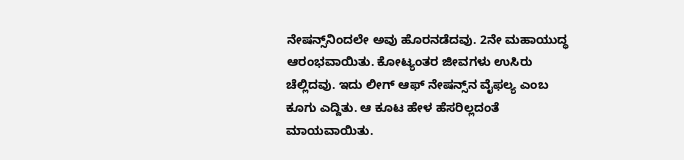ನೇಷನ್ಸ್‌ನಿಂದಲೇ ಅವು ಹೊರನಡೆದವು. 2ನೇ ಮಹಾಯುದ್ಧ ಆರಂಭವಾಯಿತು. ಕೋಟ್ಯಂತರ ಜೀವಗಳು ಉಸಿರು ಚೆಲ್ಲಿದವು. ಇದು ಲೀಗ್‌ ಆಫ್‌ ನೇಷನ್ಸ್‌ನ ವೈಫಲ್ಯ ಎಂಬ ಕೂಗು ಎದ್ದಿತು. ಆ ಕೂಟ ಹೇಳ ಹೆಸರಿಲ್ಲದಂತೆ ಮಾಯವಾಯಿತು.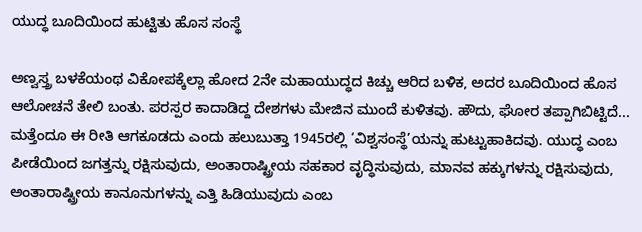ಯುದ್ಧ ಬೂದಿಯಿಂದ ಹುಟ್ಟಿತು ಹೊಸ ಸಂಸ್ಥೆ

ಅಣ್ವಸ್ತ್ರ ಬಳಕೆಯಂಥ ವಿಕೋಪಕ್ಕೆಲ್ಲಾ ಹೋದ 2ನೇ ಮಹಾಯುದ್ಧದ ಕಿಚ್ಚು ಆರಿದ ಬಳಿಕ, ಅದರ ಬೂದಿಯಿಂದ ಹೊಸ ಆಲೋಚನೆ ತೇಲಿ ಬಂತು. ಪರಸ್ಪರ ಕಾದಾಡಿದ್ದ ದೇಶಗಳು ಮೇಜಿನ ಮುಂದೆ ಕುಳಿತವು. ಹೌದು, ಘೋರ ತಪ್ಪಾಗಿಬಿಟ್ಟಿದೆ... ಮತ್ತೆಂದೂ ಈ ರೀತಿ ಆಗಕೂಡದು ಎಂದು ಹಲುಬುತ್ತಾ 1945ರಲ್ಲಿ ‘ವಿಶ್ವಸಂಸ್ಥೆ’ಯನ್ನು ಹುಟ್ಟುಹಾಕಿದವು. ಯುದ್ಧ ಎಂಬ ಪೀಡೆಯಿಂದ ಜಗತ್ತನ್ನು ರಕ್ಷಿಸುವುದು, ಅಂತಾರಾಷ್ಟ್ರೀಯ ಸಹಕಾರ ವೃದ್ಧಿಸುವುದು, ಮಾನವ ಹಕ್ಕುಗಳನ್ನು ರಕ್ಷಿಸುವುದು, ಅಂತಾರಾಷ್ಟ್ರೀಯ ಕಾನೂನುಗಳನ್ನು ಎತ್ತಿ ಹಿಡಿಯುವುದು ಎಂಬ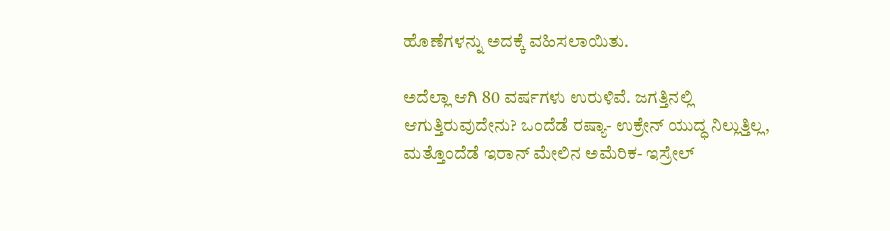ಹೊಣೆಗಳನ್ನು ಅದಕ್ಕೆ ವಹಿಸಲಾಯಿತು.

ಅದೆಲ್ಲಾ ಆಗಿ 80 ವರ್ಷಗಳು ಉರುಳಿವೆ. ಜಗತ್ತಿನಲ್ಲಿ ಆಗುತ್ತಿರುವುದೇನು? ಒಂದೆಡೆ ರಷ್ಯಾ- ಉಕ್ರೇನ್‌ ಯುದ್ಧ ನಿಲ್ಲುತ್ತಿಲ್ಲ, ಮತ್ತೊಂದೆಡೆ ಇರಾನ್‌ ಮೇಲಿನ ಅಮೆರಿಕ- ಇಸ್ರೇಲ್‌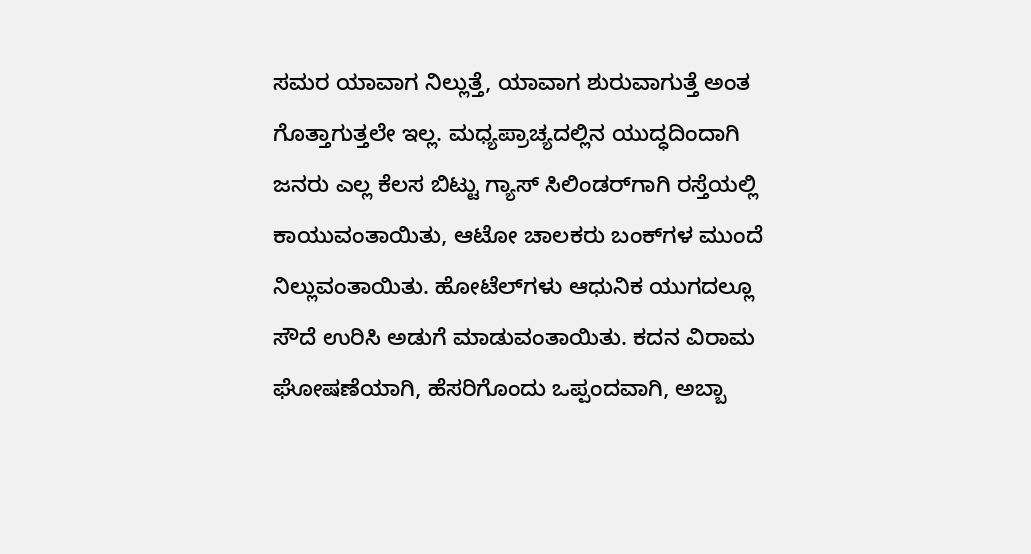ಸಮರ ಯಾವಾಗ ನಿಲ್ಲುತ್ತೆ, ಯಾವಾಗ ಶುರುವಾಗುತ್ತೆ ಅಂತ ಗೊತ್ತಾಗುತ್ತಲೇ ಇಲ್ಲ. ಮಧ್ಯಪ್ರಾಚ್ಯದಲ್ಲಿನ ಯುದ್ಧದಿಂದಾಗಿ ಜನರು ಎಲ್ಲ ಕೆಲಸ ಬಿಟ್ಟು ಗ್ಯಾಸ್‌ ಸಿಲಿಂಡರ್‌ಗಾಗಿ ರಸ್ತೆಯಲ್ಲಿ ಕಾಯುವಂತಾಯಿತು, ಆಟೋ ಚಾಲಕರು ಬಂಕ್‌ಗಳ ಮುಂದೆ ನಿಲ್ಲುವಂತಾಯಿತು. ಹೋಟೆಲ್‌ಗಳು ಆಧುನಿಕ ಯುಗದಲ್ಲೂ ಸೌದೆ ಉರಿಸಿ ಅಡುಗೆ ಮಾಡುವಂತಾಯಿತು. ಕದನ ವಿರಾಮ ಘೋಷಣೆಯಾಗಿ, ಹೆಸರಿಗೊಂದು ಒಪ್ಪಂದವಾಗಿ, ಅಬ್ಬಾ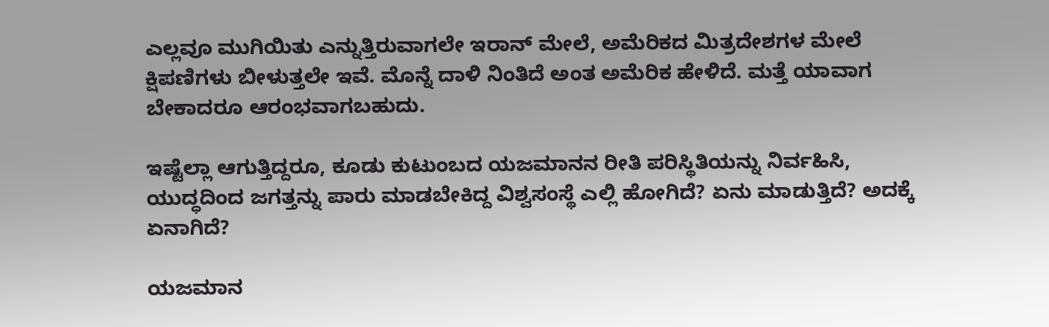ಎಲ್ಲವೂ ಮುಗಿಯಿತು ಎನ್ನುತ್ತಿರುವಾಗಲೇ ಇರಾನ್‌ ಮೇಲೆ, ಅಮೆರಿಕದ ಮಿತ್ರದೇಶಗಳ ಮೇಲೆ ಕ್ಷಿಪಣಿಗಳು ಬೀಳುತ್ತಲೇ ಇವೆ. ಮೊನ್ನೆ ದಾಳಿ ನಿಂತಿದೆ ಅಂತ ಅಮೆರಿಕ ಹೇಳಿದೆ. ಮತ್ತೆ ಯಾವಾಗ ಬೇಕಾದರೂ ಆರಂಭವಾಗಬಹುದು.

ಇಷ್ಟೆಲ್ಲಾ ಆಗುತ್ತಿದ್ದರೂ, ಕೂಡು ಕುಟುಂಬದ ಯಜಮಾನನ ರೀತಿ ಪರಿಸ್ಥಿತಿಯನ್ನು ನಿರ್ವಹಿಸಿ, ಯುದ್ಧದಿಂದ ಜಗತ್ತನ್ನು ಪಾರು ಮಾಡಬೇಕಿದ್ದ ವಿಶ್ವಸಂಸ್ಥೆ ಎಲ್ಲಿ ಹೋಗಿದೆ? ಏನು ಮಾಡುತ್ತಿದೆ? ಅದಕ್ಕೆ ಏನಾಗಿದೆ?

ಯಜಮಾನ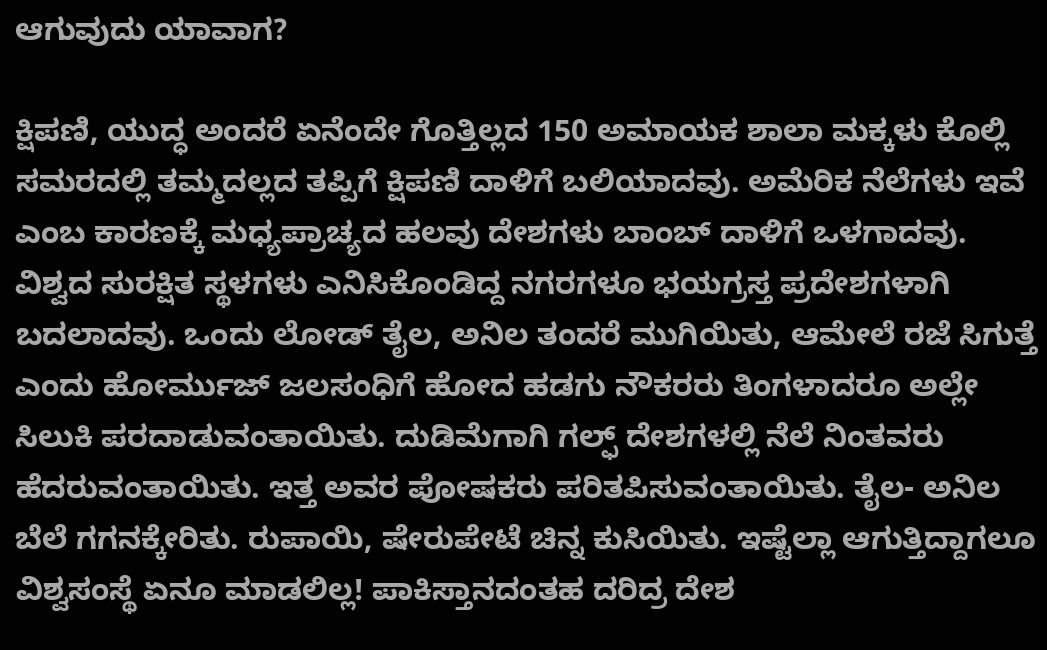ಆಗುವುದು ಯಾವಾಗ?

ಕ್ಷಿಪಣಿ, ಯುದ್ಧ ಅಂದರೆ ಏನೆಂದೇ ಗೊತ್ತಿಲ್ಲದ 150 ಅಮಾಯಕ ಶಾಲಾ ಮಕ್ಕಳು ಕೊಲ್ಲಿ ಸಮರದಲ್ಲಿ ತಮ್ಮದಲ್ಲದ ತಪ್ಪಿಗೆ ಕ್ಷಿಪಣಿ ದಾಳಿಗೆ ಬಲಿಯಾದವು. ಅಮೆರಿಕ ನೆಲೆಗಳು ಇವೆ ಎಂಬ ಕಾರಣಕ್ಕೆ ಮಧ್ಯಪ್ರಾಚ್ಯದ ಹಲವು ದೇಶಗಳು ಬಾಂಬ್‌ ದಾಳಿಗೆ ಒಳಗಾದವು. ವಿಶ್ವದ ಸುರಕ್ಷಿತ ಸ್ಥಳಗಳು ಎನಿಸಿಕೊಂಡಿದ್ದ ನಗರಗಳೂ ಭಯಗ್ರಸ್ತ ಪ್ರದೇಶಗಳಾಗಿ ಬದಲಾದವು. ಒಂದು ಲೋಡ್‌ ತೈಲ, ಅನಿಲ ತಂದರೆ ಮುಗಿಯಿತು, ಆಮೇಲೆ ರಜೆ ಸಿಗುತ್ತೆ ಎಂದು ಹೋರ್ಮುಜ್‌ ಜಲಸಂಧಿಗೆ ಹೋದ ಹಡಗು ನೌಕರರು ತಿಂಗಳಾದರೂ ಅಲ್ಲೇ ಸಿಲುಕಿ ಪರದಾಡುವಂತಾಯಿತು. ದುಡಿಮೆಗಾಗಿ ಗಲ್ಫ್‌ ದೇಶಗಳಲ್ಲಿ ನೆಲೆ ನಿಂತವರು ಹೆದರುವಂತಾಯಿತು. ಇತ್ತ ಅವರ ಪೋಷಕರು ಪರಿತಪಿಸುವಂತಾಯಿತು. ತೈಲ- ಅನಿಲ ಬೆಲೆ ಗಗನಕ್ಕೇರಿತು. ರುಪಾಯಿ, ಷೇರುಪೇಟೆ ಚಿನ್ನ ಕುಸಿಯಿತು. ಇಷ್ಟೆಲ್ಲಾ ಆಗುತ್ತಿದ್ದಾಗಲೂ ವಿಶ್ವಸಂಸ್ಥೆ ಏನೂ ಮಾಡಲಿಲ್ಲ! ಪಾಕಿಸ್ತಾನದಂತಹ ದರಿದ್ರ ದೇಶ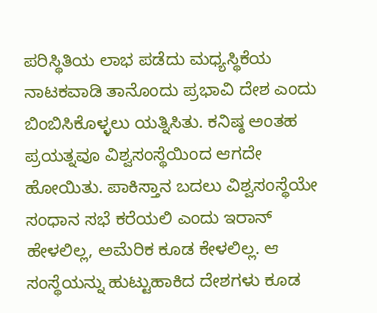ಪರಿಸ್ಥಿತಿಯ ಲಾಭ ಪಡೆದು ಮಧ್ಯಸ್ಥಿಕೆಯ ನಾಟಕವಾಡಿ ತಾನೊಂದು ಪ್ರಭಾವಿ ದೇಶ ಎಂದು ಬಿಂಬಿಸಿಕೊಳ್ಳಲು ಯತ್ನಿಸಿತು. ಕನಿಷ್ಠ ಅಂತಹ ಪ್ರಯತ್ನವೂ ವಿಶ್ವಸಂಸ್ಥೆಯಿಂದ ಆಗದೇ ಹೋಯಿತು. ಪಾಕಿಸ್ತಾನ ಬದಲು ವಿಶ್ವಸಂಸ್ಥೆಯೇ ಸಂಧಾನ ಸಭೆ ಕರೆಯಲಿ ಎಂದು ಇರಾನ್‌ ಹೇಳಲಿಲ್ಲ, ಅಮೆರಿಕ ಕೂಡ ಕೇಳಲಿಲ್ಲ. ಆ ಸಂಸ್ಥೆಯನ್ನು ಹುಟ್ಟುಹಾಕಿದ ದೇಶಗಳು ಕೂಡ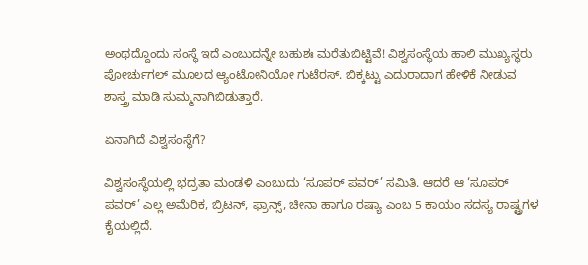ಅಂಥದ್ದೊಂದು ಸಂಸ್ಥೆ ಇದೆ ಎಂಬುದನ್ನೇ ಬಹುಶಃ ಮರೆತುಬಿಟ್ಟಿವೆ! ವಿಶ್ವಸಂಸ್ಥೆಯ ಹಾಲಿ ಮುಖ್ಯಸ್ಥರು ಪೋರ್ಚುಗಲ್‌ ಮೂಲದ ಆ್ಯಂಟೋನಿಯೋ ಗುಟೆರಸ್‌. ಬಿಕ್ಕಟ್ಟು ಎದುರಾದಾಗ ಹೇಳಿಕೆ ನೀಡುವ ಶಾಸ್ತ್ರ ಮಾಡಿ ಸುಮ್ಮನಾಗಿಬಿಡುತ್ತಾರೆ.

ಏನಾಗಿದೆ ವಿಶ್ವಸಂಸ್ಥೆಗೆ?

ವಿಶ್ವಸಂಸ್ಥೆಯಲ್ಲಿ ಭದ್ರತಾ ಮಂಡಳಿ ಎಂಬುದು ‘ಸೂಪರ್‌ ಪವರ್‌’ ಸಮಿತಿ. ಆದರೆ ಆ ‘ಸೂಪರ್‌ ಪವರ್‌’ ಎಲ್ಲ ಅಮೆರಿಕ, ಬ್ರಿಟನ್‌, ಫ್ರಾನ್ಸ್‌, ಚೀನಾ ಹಾಗೂ ರಷ್ಯಾ ಎಂಬ 5 ಕಾಯಂ ಸದಸ್ಯ ರಾಷ್ಟ್ರಗಳ ಕೈಯಲ್ಲಿದೆ.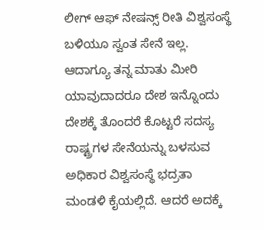ಲೀಗ್‌ ಆಫ್‌ ನೇಷನ್ಸ್‌ ರೀತಿ ವಿಶ್ವಸಂಸ್ಥೆ ಬಳಿಯೂ ಸ್ವಂತ ಸೇನೆ ಇಲ್ಲ. ಆದಾಗ್ಯೂ ತನ್ನ ಮಾತು ಮೀರಿ ಯಾವುದಾದರೂ ದೇಶ ಇನ್ನೊಂದು ದೇಶಕ್ಕೆ ತೊಂದರೆ ಕೊಟ್ಟರೆ ಸದಸ್ಯ ರಾಷ್ಟ್ರಗಳ ಸೇನೆಯನ್ನು ಬಳಸುವ ಅಧಿಕಾರ ವಿಶ್ವಸಂಸ್ಥೆ ಭದ್ರತಾ ಮಂಡಳಿ ಕೈಯಲ್ಲಿದೆ. ಆದರೆ ಅದಕ್ಕೆ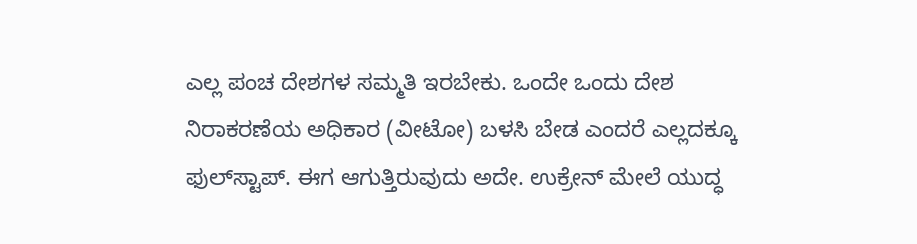ಎಲ್ಲ ಪಂಚ ದೇಶಗಳ ಸಮ್ಮತಿ ಇರಬೇಕು. ಒಂದೇ ಒಂದು ದೇಶ ನಿರಾಕರಣೆಯ ಅಧಿಕಾರ (ವೀಟೋ) ಬಳಸಿ ಬೇಡ ಎಂದರೆ ಎಲ್ಲದಕ್ಕೂ ಫುಲ್‌ಸ್ಟಾಪ್‌. ಈಗ ಆಗುತ್ತಿರುವುದು ಅದೇ. ಉಕ್ರೇನ್‌ ಮೇಲೆ ಯುದ್ಧ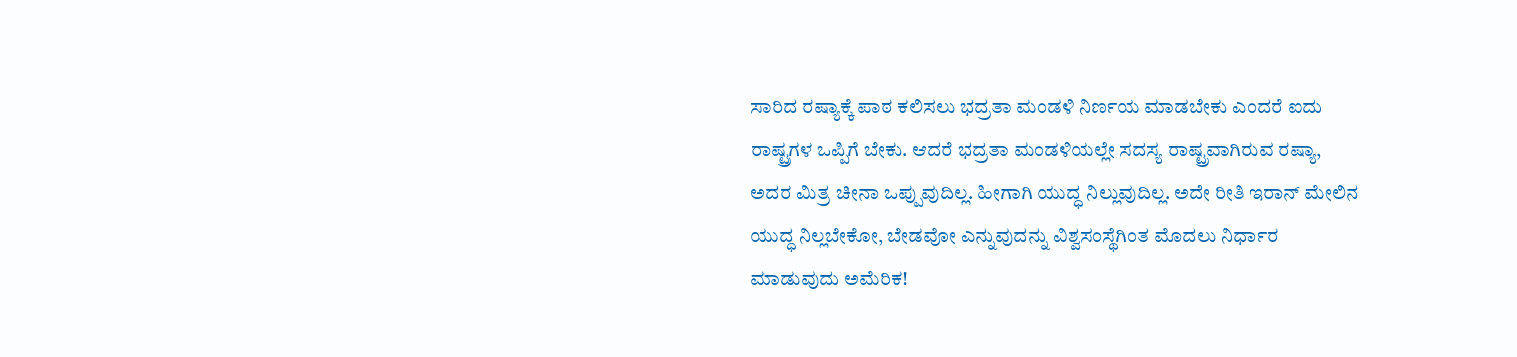ಸಾರಿದ ರಷ್ಯಾಕ್ಕೆ ಪಾಠ ಕಲಿಸಲು ಭದ್ರತಾ ಮಂಡಳಿ ನಿರ್ಣಯ ಮಾಡಬೇಕು ಎಂದರೆ ಐದು ರಾಷ್ಟ್ರಗಳ ಒಪ್ಪಿಗೆ ಬೇಕು. ಆದರೆ ಭದ್ರತಾ ಮಂಡಳಿಯಲ್ಲೇ ಸದಸ್ಯ ರಾಷ್ಟ್ರವಾಗಿರುವ ರಷ್ಯಾ, ಅದರ ಮಿತ್ರ ಚೀನಾ ಒಪ್ಪುವುದಿಲ್ಲ. ಹೀಗಾಗಿ ಯುದ್ಧ ನಿಲ್ಲುವುದಿಲ್ಲ. ಅದೇ ರೀತಿ ಇರಾನ್‌ ಮೇಲಿನ ಯುದ್ಧ ನಿಲ್ಲಬೇಕೋ, ಬೇಡವೋ ಎನ್ನುವುದನ್ನು ವಿಶ್ವಸಂಸ್ಥೆಗಿಂತ ಮೊದಲು ನಿರ್ಧಾರ ಮಾಡುವುದು ಅಮೆರಿಕ!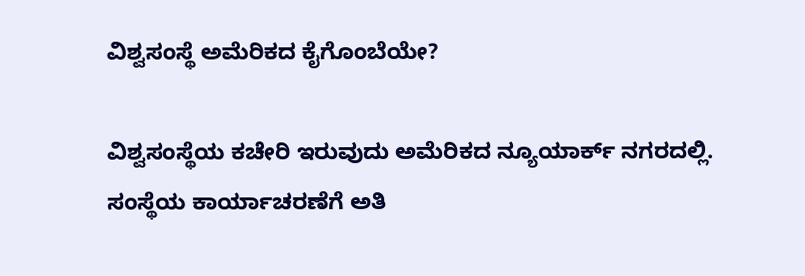ವಿಶ್ವಸಂಸ್ಥೆ ಅಮೆರಿಕದ ಕೈಗೊಂಬೆಯೇ?

ವಿಶ್ವಸಂಸ್ಥೆಯ ಕಚೇರಿ ಇರುವುದು ಅಮೆರಿಕದ ನ್ಯೂಯಾರ್ಕ್‌ ನಗರದಲ್ಲಿ. ಸಂಸ್ಥೆಯ ಕಾರ್ಯಾಚರಣೆಗೆ ಅತಿ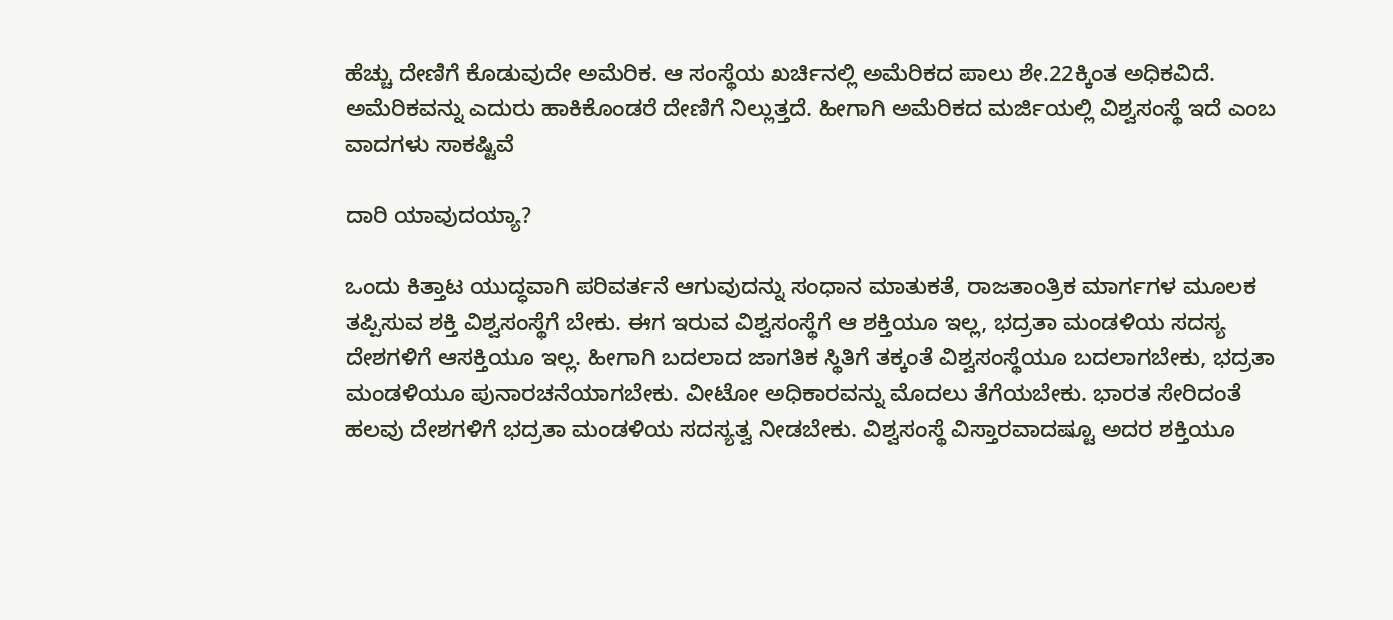ಹೆಚ್ಚು ದೇಣಿಗೆ ಕೊಡುವುದೇ ಅಮೆರಿಕ. ಆ ಸಂಸ್ಥೆಯ ಖರ್ಚಿನಲ್ಲಿ ಅಮೆರಿಕದ ಪಾಲು ಶೇ.22ಕ್ಕಿಂತ ಅಧಿಕವಿದೆ. ಅಮೆರಿಕವನ್ನು ಎದುರು ಹಾಕಿಕೊಂಡರೆ ದೇಣಿಗೆ ನಿಲ್ಲುತ್ತದೆ. ಹೀಗಾಗಿ ಅಮೆರಿಕದ ಮರ್ಜಿಯಲ್ಲಿ ವಿಶ್ವಸಂಸ್ಥೆ ಇದೆ ಎಂಬ ವಾದಗಳು ಸಾಕಷ್ಟಿವೆ

ದಾರಿ ಯಾವುದಯ್ಯಾ?

ಒಂದು ಕಿತ್ತಾಟ ಯುದ್ಧವಾಗಿ ಪರಿವರ್ತನೆ ಆಗುವುದನ್ನು ಸಂಧಾನ ಮಾತುಕತೆ, ರಾಜತಾಂತ್ರಿಕ ಮಾರ್ಗಗಳ ಮೂಲಕ ತಪ್ಪಿಸುವ ಶಕ್ತಿ ವಿಶ್ವಸಂಸ್ಥೆಗೆ ಬೇಕು. ಈಗ ಇರುವ ವಿಶ್ವಸಂಸ್ಥೆಗೆ ಆ ಶಕ್ತಿಯೂ ಇಲ್ಲ, ಭದ್ರತಾ ಮಂಡಳಿಯ ಸದಸ್ಯ ದೇಶಗಳಿಗೆ ಆಸಕ್ತಿಯೂ ಇಲ್ಲ. ಹೀಗಾಗಿ ಬದಲಾದ ಜಾಗತಿಕ ಸ್ಥಿತಿಗೆ ತಕ್ಕಂತೆ ವಿಶ್ವಸಂಸ್ಥೆಯೂ ಬದಲಾಗಬೇಕು, ಭದ್ರತಾ ಮಂಡಳಿಯೂ ಪುನಾರಚನೆಯಾಗಬೇಕು. ವೀಟೋ ಅಧಿಕಾರವನ್ನು ಮೊದಲು ತೆಗೆಯಬೇಕು. ಭಾರತ ಸೇರಿದಂತೆ ಹಲವು ದೇಶಗಳಿಗೆ ಭದ್ರತಾ ಮಂಡಳಿಯ ಸದಸ್ಯತ್ವ ನೀಡಬೇಕು. ವಿಶ್ವಸಂಸ್ಥೆ ವಿಸ್ತಾರವಾದಷ್ಟೂ ಅದರ ಶಕ್ತಿಯೂ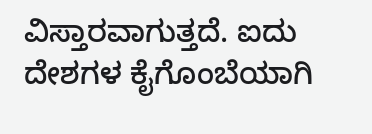ವಿಸ್ತಾರವಾಗುತ್ತದೆ. ಐದು ದೇಶಗಳ ಕೈಗೊಂಬೆಯಾಗಿ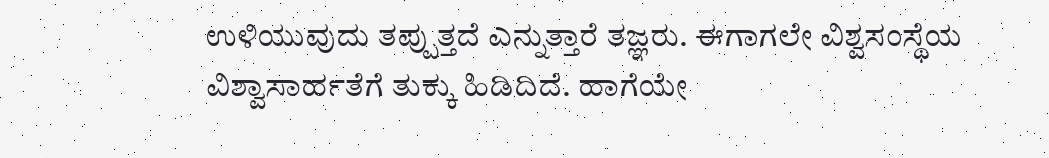ಉಳಿಯುವುದು ತಪ್ಪುತ್ತದೆ ಎನ್ನುತ್ತಾರೆ ತಜ್ಞರು. ಈಗಾಗಲೇ ವಿಶ್ವಸಂಸ್ಥೆಯ ವಿಶ್ವಾಸಾರ್ಹತೆಗೆ ತುಕ್ಕು ಹಿಡಿದಿದೆ. ಹಾಗೆಯೇ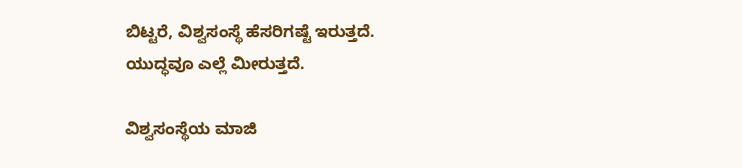ಬಿಟ್ಟರೆ, ವಿಶ್ವಸಂಸ್ಥೆ ಹೆಸರಿಗಷ್ಟೆ ಇರುತ್ತದೆ. ಯುದ್ಧವೂ ಎಲ್ಲೆ ಮೀರುತ್ತದೆ.

ವಿಶ್ವಸಂಸ್ಥೆಯ ಮಾಜಿ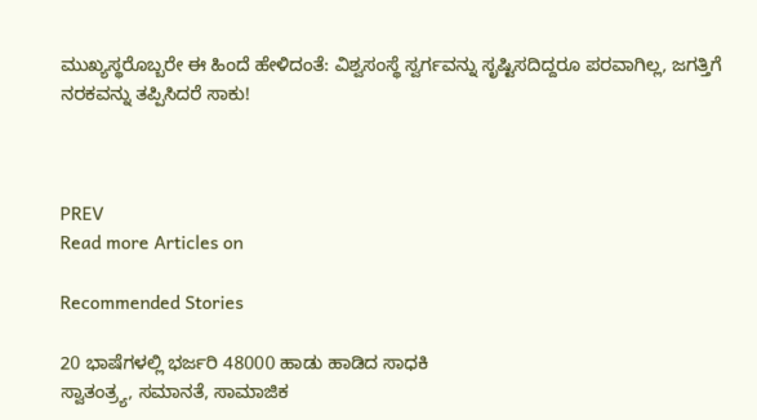ಮುಖ್ಯಸ್ಥರೊಬ್ಬರೇ ಈ ಹಿಂದೆ ಹೇಳಿದಂತೆ: ವಿಶ್ವಸಂಸ್ಥೆ ಸ್ವರ್ಗವನ್ನು ಸೃಷ್ಟಿಸದಿದ್ದರೂ ಪರವಾಗಿಲ್ಲ, ಜಗತ್ತಿಗೆ ನರಕವನ್ನು ತಪ್ಪಿಸಿದರೆ ಸಾಕು!



PREV
Read more Articles on

Recommended Stories

20 ಭಾಷೆಗಳಲ್ಲಿ ಭರ್ಜರಿ 48000 ಹಾಡು ಹಾಡಿದ ಸಾಧಕಿ
ಸ್ವಾತಂತ್ರ್ಯ, ಸಮಾನತೆ, ಸಾಮಾಜಿಕ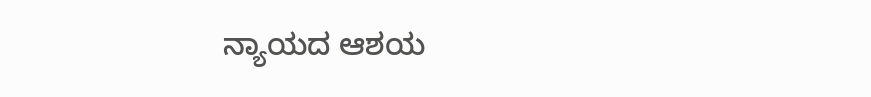ನ್ಯಾಯದ ಆಶಯ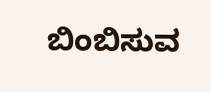ಬಿಂಬಿಸುವ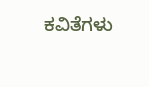ಕವಿತೆಗಳು